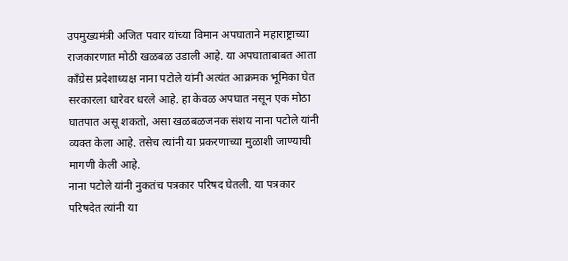उपमुख्यमंत्री अजित पवार यांच्या विमान अपघाताने महाराष्ट्राच्या राजकारणात मोठी खळबळ उडाली आहे. या अपघाताबाबत आता काँग्रेस प्रदेशाध्यक्ष नाना पटोले यांनी अत्यंत आक्रमक भूमिका घेत सरकारला धारेवर धरले आहे. हा केवळ अपघात नसून एक मोठा घातपात असू शकतो, असा खळबळजनक संशय नाना पटोले यांनी व्यक्त केला आहे. तसेच त्यांनी या प्रकरणाच्या मुळाशी जाण्याची मागणी केली आहे.
नाना पटोले यांनी नुकतंच पत्रकार परिषद घेतली. या पत्रकार परिषदेत त्यांनी या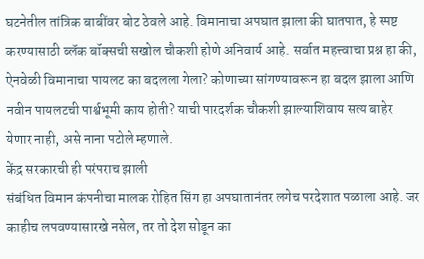घटनेतील तांत्रिक बाबींवर बोट ठेवले आहे. विमानाचा अपघात झाला की घातपात, हे स्पष्ट करण्यासाठी ब्लॅक बॉक्सची सखोल चौकशी होणे अनिवार्य आहे. सर्वात महत्त्वाचा प्रश्न हा की, ऐनवेळी विमानाचा पायलट का बदलला गेला? कोणाच्या सांगण्यावरून हा बदल झाला आणि नवीन पायलटची पार्श्वभूमी काय होती? याची पारदर्शक चौकशी झाल्याशिवाय सत्य बाहेर येणार नाही, असे नाना पटोले म्हणाले.
केंद्र सरकारची ही परंपराच झाली
संबंधित विमान कंपनीचा मालक रोहित सिंग हा अपघातानंतर लगेच परदेशात पळाला आहे. जर काहीच लपवण्यासारखे नसेल, तर तो देश सोडून का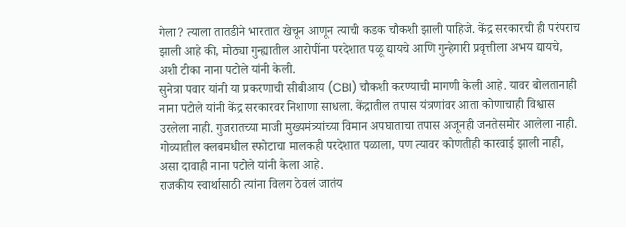गेला? त्याला तातडीने भारतात खेचून आणून त्याची कडक चौकशी झाली पाहिजे. केंद्र सरकारची ही परंपराच झाली आहे की, मोठ्या गुन्ह्यातील आरोपींना परदेशात पळू द्यायचे आणि गुन्हेगारी प्रवृत्तीला अभय द्यायचे, अशी टीका नाना पटोले यांनी केली.
सुनेत्रा पवार यांनी या प्रकरणाची सीबीआय (CBI) चौकशी करण्याची मागणी केली आहे. यावर बोलतानाही नाना पटोले यांनी केंद्र सरकारवर निशाणा साधला. केंद्रातील तपास यंत्रणांवर आता कोणाचाही विश्वास उरलेला नाही. गुजरातच्या माजी मुख्यमंत्र्यांच्या विमान अपघाताचा तपास अजूनही जनतेसमोर आलेला नाही. गोव्यातील क्लबमधील स्फोटाचा मालकही परदेशात पळाला, पण त्यावर कोणतीही कारवाई झाली नाही, असा दावाही नाना पटोले यांनी केला आहे.
राजकीय स्वार्थासाठी त्यांना विलग ठेवलं जातंय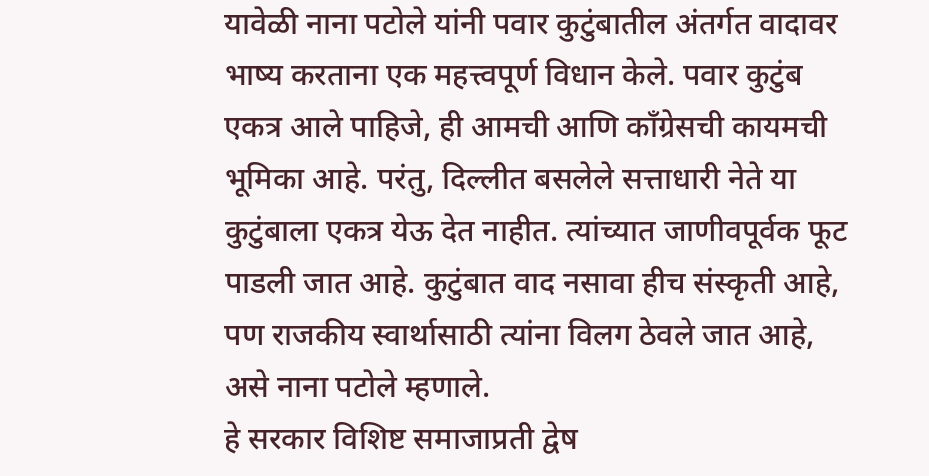यावेळी नाना पटोले यांनी पवार कुटुंबातील अंतर्गत वादावर भाष्य करताना एक महत्त्वपूर्ण विधान केले. पवार कुटुंब एकत्र आले पाहिजे, ही आमची आणि काँग्रेसची कायमची भूमिका आहे. परंतु, दिल्लीत बसलेले सत्ताधारी नेते या कुटुंबाला एकत्र येऊ देत नाहीत. त्यांच्यात जाणीवपूर्वक फूट पाडली जात आहे. कुटुंबात वाद नसावा हीच संस्कृती आहे, पण राजकीय स्वार्थासाठी त्यांना विलग ठेवले जात आहे, असे नाना पटोले म्हणाले.
हे सरकार विशिष्ट समाजाप्रती द्वेष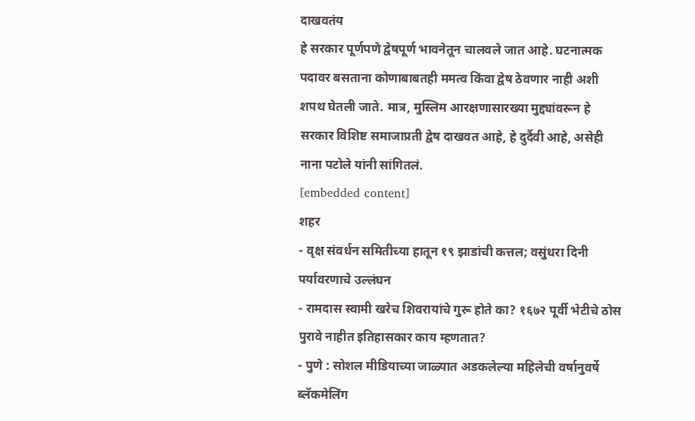दाखवतंय
हे सरकार पूर्णपणे द्वेषपूर्ण भावनेतून चालवले जात आहे. घटनात्मक पदावर बसताना कोणाबाबतही ममत्व किंवा द्वेष ठेवणार नाही अशी शपथ घेतली जाते. मात्र, मुस्लिम आरक्षणासारख्या मुद्द्यांवरून हे सरकार विशिष्ट समाजाप्रती द्वेष दाखवत आहे, हे दुर्दैवी आहे, असेही नाना पटोले यांनी सांगितलं.
[embedded content]
शहर
- वृक्ष संवर्धन समितीच्या हातून १९ झाडांची कत्तल; वसुंधरा दिनी पर्यावरणाचे उल्लंघन
- रामदास स्वामी खरेच शिवरायांचे गुरू होते का? १६७२ पूर्वी भेटीचे ठोस पुरावे नाहीत इतिहासकार काय म्हणतात?
- पुणे : सोशल मीडियाच्या जाळ्यात अडकलेल्या महिलेची वर्षानुवर्षे ब्लॅकमेलिंग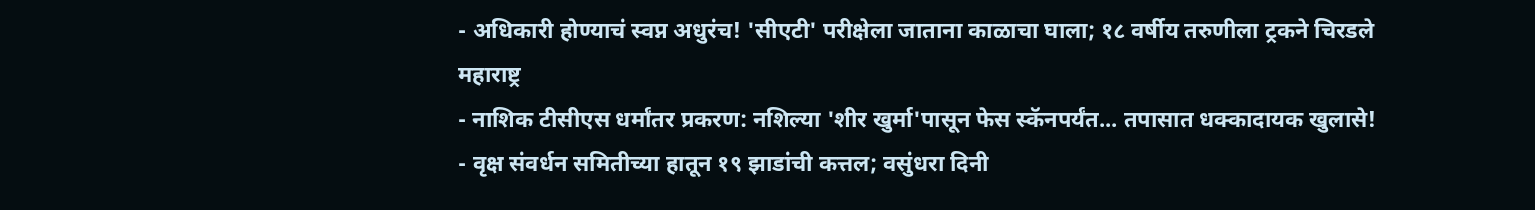- अधिकारी होण्याचं स्वप्न अधुरंच! 'सीएटी' परीक्षेला जाताना काळाचा घाला; १८ वर्षीय तरुणीला ट्रकने चिरडले
महाराष्ट्र
- नाशिक टीसीएस धर्मांतर प्रकरण: नशिल्या 'शीर खुर्मा'पासून फेस स्कॅनपर्यंत... तपासात धक्कादायक खुलासे!
- वृक्ष संवर्धन समितीच्या हातून १९ झाडांची कत्तल; वसुंधरा दिनी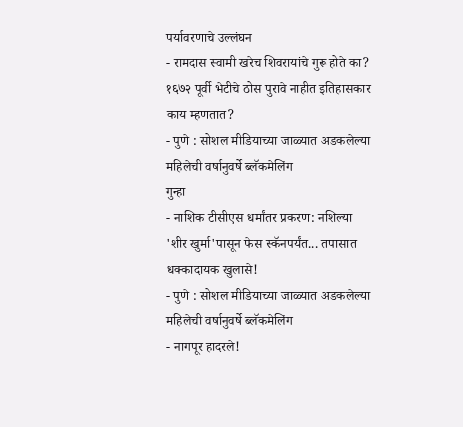पर्यावरणाचे उल्लंघन
- रामदास स्वामी खरेच शिवरायांचे गुरू होते का? १६७२ पूर्वी भेटीचे ठोस पुरावे नाहीत इतिहासकार काय म्हणतात?
- पुणे : सोशल मीडियाच्या जाळ्यात अडकलेल्या महिलेची वर्षानुवर्षे ब्लॅकमेलिंग
गुन्हा
- नाशिक टीसीएस धर्मांतर प्रकरण: नशिल्या 'शीर खुर्मा'पासून फेस स्कॅनपर्यंत... तपासात धक्कादायक खुलासे!
- पुणे : सोशल मीडियाच्या जाळ्यात अडकलेल्या महिलेची वर्षानुवर्षे ब्लॅकमेलिंग
- नागपूर हादरले!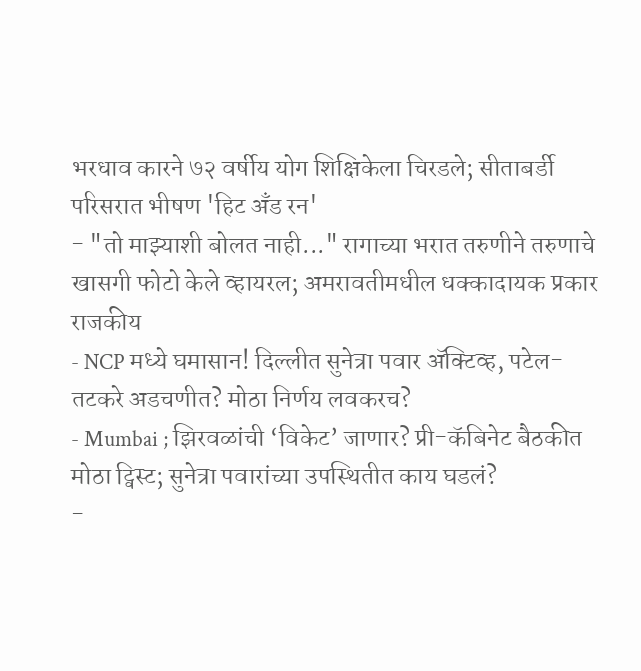भरधाव कारने ७२ वर्षीय योग शिक्षिकेला चिरडले; सीताबर्डी परिसरात भीषण 'हिट अँड रन'
- "तो माझ्याशी बोलत नाही..." रागाच्या भरात तरुणीने तरुणाचे खासगी फोटो केले व्हायरल; अमरावतीमधील धक्कादायक प्रकार
राजकीय
- NCP मध्ये घमासान! दिल्लीत सुनेत्रा पवार ॲक्टिव्ह, पटेल-तटकरे अडचणीत? मोठा निर्णय लवकरच?
- Mumbai ; झिरवळांची ‘विकेट’ जाणार? प्री-कॅबिनेट बैठकीत मोठा ट्विस्ट; सुनेत्रा पवारांच्या उपस्थितीत काय घडलं?
-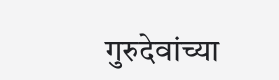गुरुदेवांच्या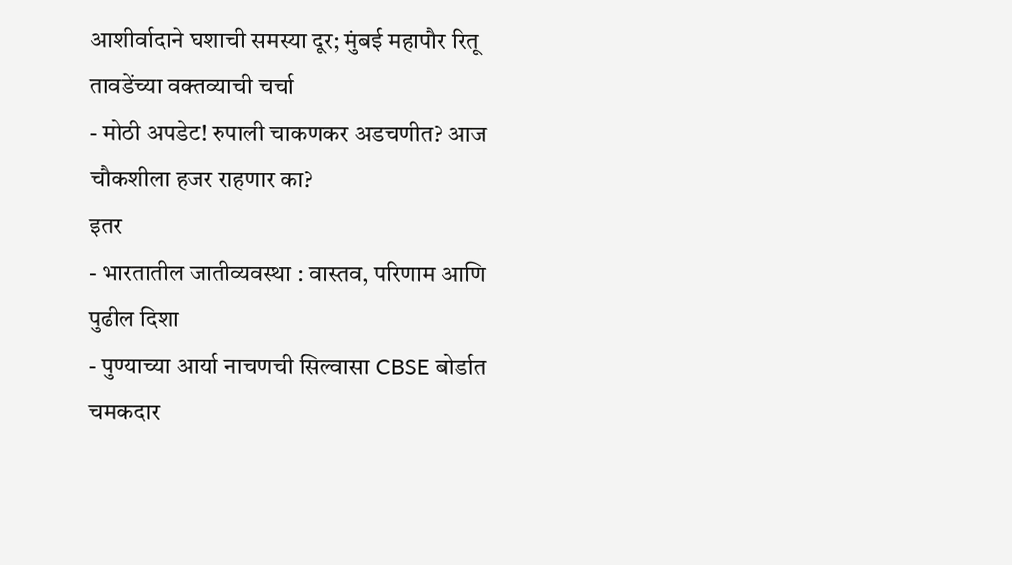आशीर्वादाने घशाची समस्या दूर; मुंबई महापौर रितू तावडेंच्या वक्तव्याची चर्चा
- मोठी अपडेट! रुपाली चाकणकर अडचणीत? आज चौकशीला हजर राहणार का?
इतर
- भारतातील जातीव्यवस्था : वास्तव, परिणाम आणि पुढील दिशा
- पुण्याच्या आर्या नाचणची सिल्वासा CBSE बोर्डात चमकदार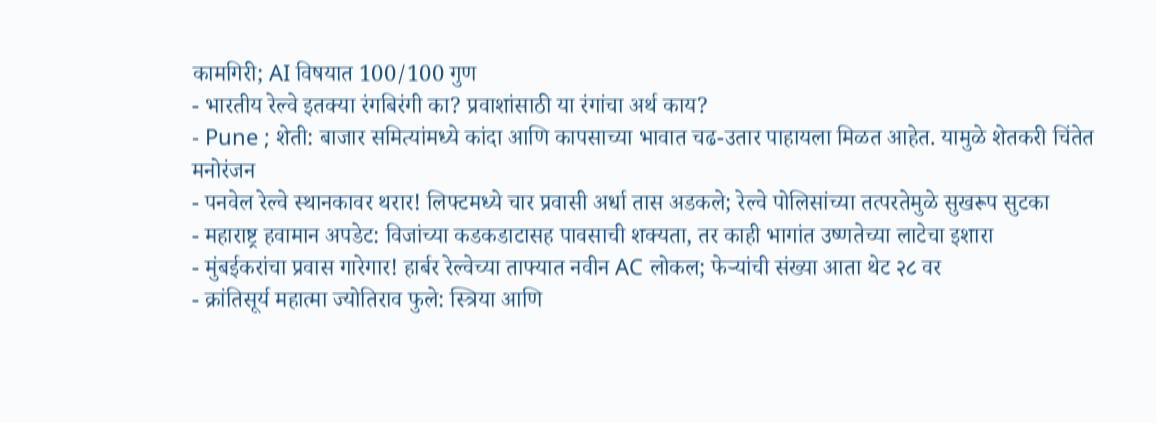कामगिरी; AI विषयात 100/100 गुण
- भारतीय रेल्वे इतक्या रंगबिरंगी का? प्रवाशांसाठी या रंगांचा अर्थ काय?
- Pune ; शेती: बाजार समित्यांमध्ये कांदा आणि कापसाच्या भावात चढ-उतार पाहायला मिळत आहेत. यामुळे शेतकरी चिंतेत
मनोरंजन
- पनवेल रेल्वे स्थानकावर थरार! लिफ्टमध्ये चार प्रवासी अर्धा तास अडकले; रेल्वे पोलिसांच्या तत्परतेमुळे सुखरूप सुटका
- महाराष्ट्र हवामान अपडेट: विजांच्या कडकडाटासह पावसाची शक्यता, तर काही भागांत उष्णतेच्या लाटेचा इशारा
- मुंबईकरांचा प्रवास गारेगार! हार्बर रेल्वेच्या ताफ्यात नवीन AC लोकल; फेऱ्यांची संख्या आता थेट २८ वर
- क्रांतिसूर्य महात्मा ज्योतिराव फुले: स्त्रिया आणि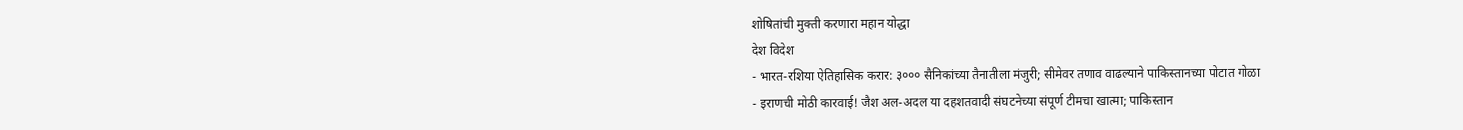शोषितांची मुक्ती करणारा महान योद्धा
देश विदेश
- भारत-रशिया ऐतिहासिक करार: ३००० सैनिकांच्या तैनातीला मंजुरी; सीमेवर तणाव वाढल्याने पाकिस्तानच्या पोटात गोळा
- इराणची मोठी कारवाई! जैश अल-अदल या दहशतवादी संघटनेच्या संपूर्ण टीमचा खात्मा; पाकिस्तान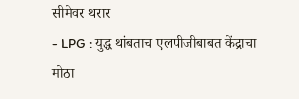सीमेवर थरार
- LPG : युद्ध थांबताच एलपीजीबाबत केंद्राचा मोठा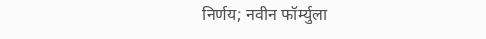निर्णय; नवीन फॉर्म्युला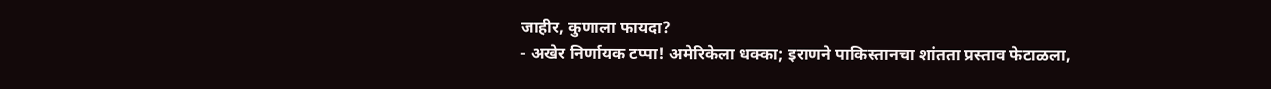जाहीर, कुणाला फायदा?
- अखेर निर्णायक टप्पा! अमेरिकेला धक्का; इराणने पाकिस्तानचा शांतता प्रस्ताव फेटाळला,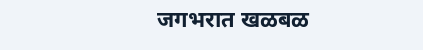जगभरात खळबळ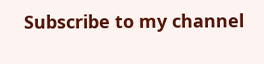Subscribe to my channel